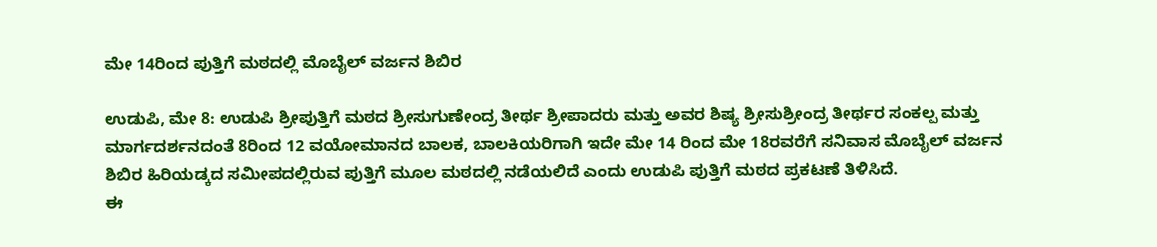ಮೇ 14ರಿಂದ ಪುತ್ತಿಗೆ ಮಠದಲ್ಲಿ ಮೊಬೈಲ್ ವರ್ಜನ ಶಿಬಿರ

ಉಡುಪಿ, ಮೇ 8: ಉಡುಪಿ ಶ್ರೀಪುತ್ತಿಗೆ ಮಠದ ಶ್ರೀಸುಗುಣೇಂದ್ರ ತೀರ್ಥ ಶ್ರೀಪಾದರು ಮತ್ತು ಅವರ ಶಿಷ್ಯ ಶ್ರೀಸುಶ್ರೀಂದ್ರ ತೀರ್ಥರ ಸಂಕಲ್ಪ ಮತ್ತು ಮಾರ್ಗದರ್ಶನದಂತೆ 8ರಿಂದ 12 ವಯೋಮಾನದ ಬಾಲಕ, ಬಾಲಕಿಯರಿಗಾಗಿ ಇದೇ ಮೇ 14 ರಿಂದ ಮೇ 18ರವರೆಗೆ ಸನಿವಾಸ ಮೊಬೈಲ್ ವರ್ಜನ ಶಿಬಿರ ಹಿರಿಯಡ್ಕದ ಸಮೀಪದಲ್ಲಿರುವ ಪುತ್ತಿಗೆ ಮೂಲ ಮಠದಲ್ಲಿ ನಡೆಯಲಿದೆ ಎಂದು ಉಡುಪಿ ಪುತ್ತಿಗೆ ಮಠದ ಪ್ರಕಟಣೆ ತಿಳಿಸಿದೆ.
ಈ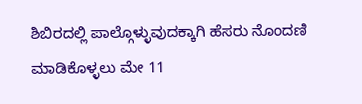ಶಿಬಿರದಲ್ಲಿ ಪಾಲ್ಗೊಳ್ಳುವುದಕ್ಕಾಗಿ ಹೆಸರು ನೊಂದಣಿ ಮಾಡಿಕೊಳ್ಳಲು ಮೇ 11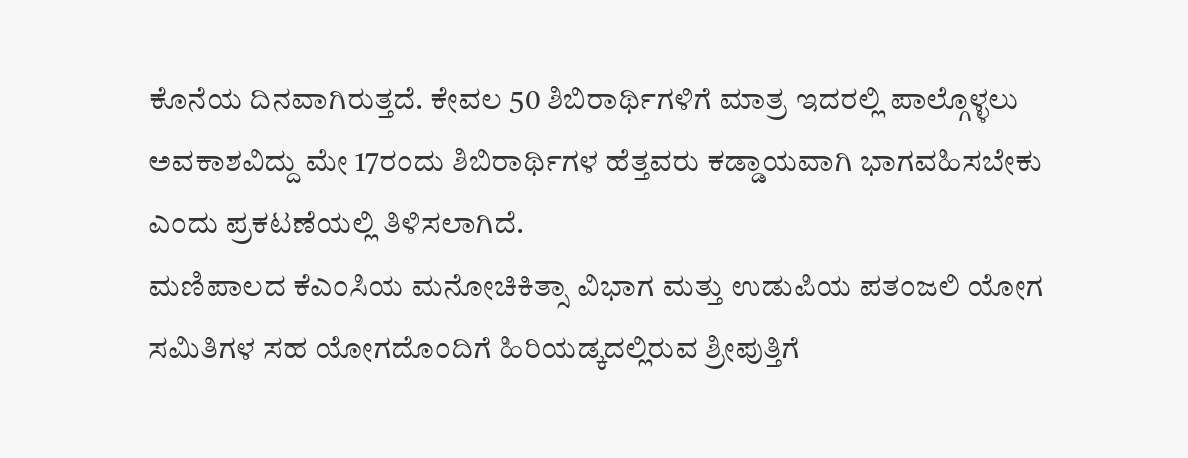ಕೊನೆಯ ದಿನವಾಗಿರುತ್ತದೆ. ಕೇವಲ 50 ಶಿಬಿರಾರ್ಥಿಗಳಿಗೆ ಮಾತ್ರ ಇದರಲ್ಲಿ ಪಾಲ್ಗೊಳ್ಳಲು ಅವಕಾಶವಿದ್ದು ಮೇ 17ರಂದು ಶಿಬಿರಾರ್ಥಿಗಳ ಹೆತ್ತವರು ಕಡ್ಡಾಯವಾಗಿ ಭಾಗವಹಿಸಬೇಕು ಎಂದು ಪ್ರಕಟಣೆಯಲ್ಲಿ ತಿಳಿಸಲಾಗಿದೆ.
ಮಣಿಪಾಲದ ಕೆಎಂಸಿಯ ಮನೋಚಿಕಿತ್ಸಾ ವಿಭಾಗ ಮತ್ತು ಉಡುಪಿಯ ಪತಂಜಲಿ ಯೋಗ ಸಮಿತಿಗಳ ಸಹ ಯೋಗದೊಂದಿಗೆ ಹಿರಿಯಡ್ಕದಲ್ಲಿರುವ ಶ್ರೀಪುತ್ತಿಗೆ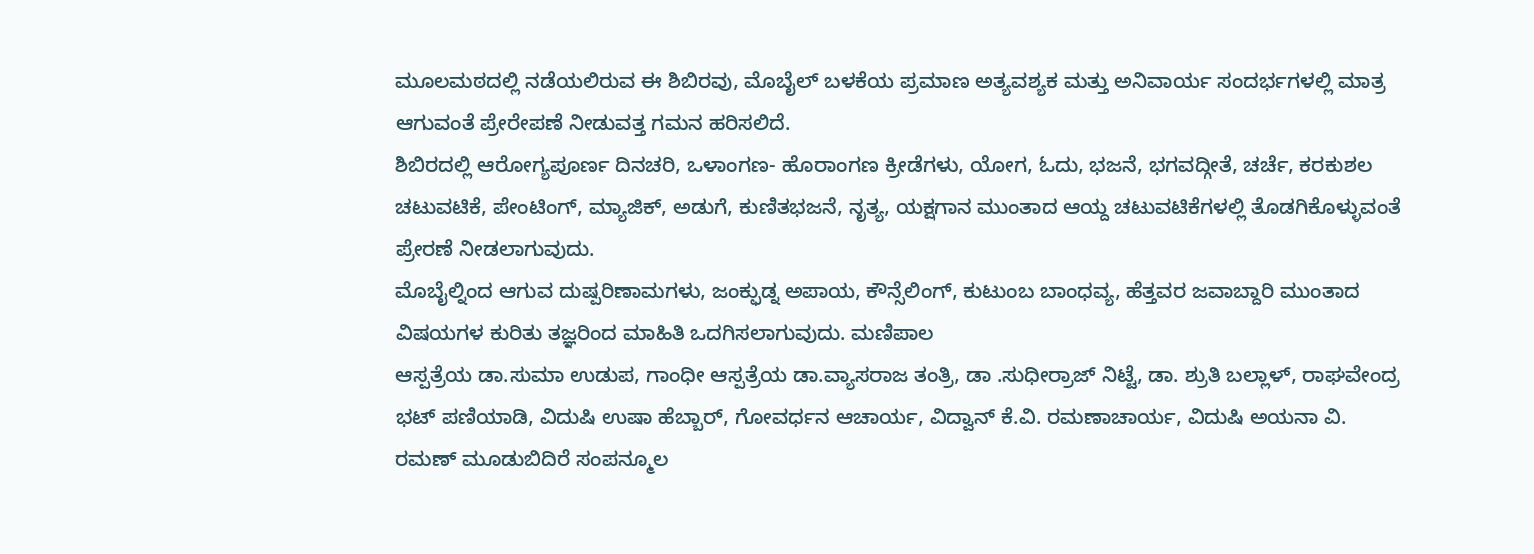ಮೂಲಮಠದಲ್ಲಿ ನಡೆಯಲಿರುವ ಈ ಶಿಬಿರವು, ಮೊಬೈಲ್ ಬಳಕೆಯ ಪ್ರಮಾಣ ಅತ್ಯವಶ್ಯಕ ಮತ್ತು ಅನಿವಾರ್ಯ ಸಂದರ್ಭಗಳಲ್ಲಿ ಮಾತ್ರ ಆಗುವಂತೆ ಪ್ರೇರೇಪಣೆ ನೀಡುವತ್ತ ಗಮನ ಹರಿಸಲಿದೆ.
ಶಿಬಿರದಲ್ಲಿ ಆರೋಗ್ಯಪೂರ್ಣ ದಿನಚರಿ, ಒಳಾಂಗಣ- ಹೊರಾಂಗಣ ಕ್ರೀಡೆಗಳು, ಯೋಗ, ಓದು, ಭಜನೆ, ಭಗವದ್ಗೀತೆ, ಚರ್ಚೆ, ಕರಕುಶಲ ಚಟುವಟಿಕೆ, ಪೇಂಟಿಂಗ್, ಮ್ಯಾಜಿಕ್, ಅಡುಗೆ, ಕುಣಿತಭಜನೆ, ನೃತ್ಯ, ಯಕ್ಷಗಾನ ಮುಂತಾದ ಆಯ್ದ ಚಟುವಟಿಕೆಗಳಲ್ಲಿ ತೊಡಗಿಕೊಳ್ಳುವಂತೆ ಪ್ರೇರಣೆ ನೀಡಲಾಗುವುದು.
ಮೊಬೈಲ್ನಿಂದ ಆಗುವ ದುಷ್ಪರಿಣಾಮಗಳು, ಜಂಕ್ಫುಡ್ನ ಅಪಾಯ, ಕೌನ್ಸೆಲಿಂಗ್, ಕುಟುಂಬ ಬಾಂಧವ್ಯ, ಹೆತ್ತವರ ಜವಾಬ್ದಾರಿ ಮುಂತಾದ ವಿಷಯಗಳ ಕುರಿತು ತಜ್ಞರಿಂದ ಮಾಹಿತಿ ಒದಗಿಸಲಾಗುವುದು. ಮಣಿಪಾಲ
ಆಸ್ಪತ್ರೆಯ ಡಾ.ಸುಮಾ ಉಡುಪ, ಗಾಂಧೀ ಆಸ್ಪತ್ರೆಯ ಡಾ.ವ್ಯಾಸರಾಜ ತಂತ್ರಿ, ಡಾ .ಸುಧೀರ್ರಾಜ್ ನಿಟ್ಟೆ, ಡಾ. ಶ್ರುತಿ ಬಲ್ಲಾಳ್, ರಾಘವೇಂದ್ರ ಭಟ್ ಪಣಿಯಾಡಿ, ವಿದುಷಿ ಉಷಾ ಹೆಬ್ಬಾರ್, ಗೋವರ್ಧನ ಆಚಾರ್ಯ, ವಿದ್ವಾನ್ ಕೆ.ವಿ. ರಮಣಾಚಾರ್ಯ, ವಿದುಷಿ ಅಯನಾ ವಿ. ರಮಣ್ ಮೂಡುಬಿದಿರೆ ಸಂಪನ್ಮೂಲ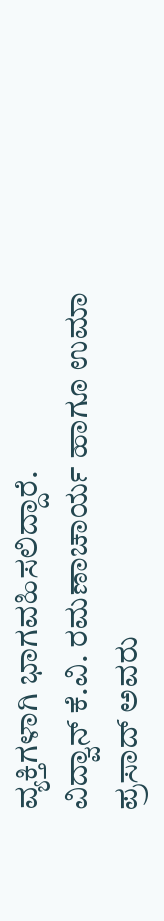ವ್ಯಕ್ತಿಗಳಾಗಿ ಭಾಗವಹಿಸಲಿದ್ದಾರೆ.
ವಿದ್ವಾನ್ ಕೆ.ವಿ. ರಮಣಾಚಾರ್ಯ ಹಾಗೂ ಉಮಾ ಪ್ರಸಾದ್ ಅವರು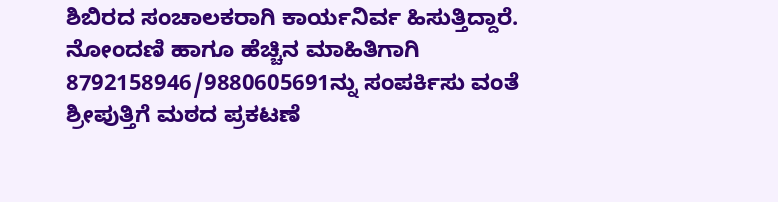ಶಿಬಿರದ ಸಂಚಾಲಕರಾಗಿ ಕಾರ್ಯನಿರ್ವ ಹಿಸುತ್ತಿದ್ದಾರೆ. ನೋಂದಣಿ ಹಾಗೂ ಹೆಚ್ಚಿನ ಮಾಹಿತಿಗಾಗಿ 8792158946/9880605691ನ್ನು ಸಂಪರ್ಕಿಸು ವಂತೆ ಶ್ರೀಪುತ್ತಿಗೆ ಮಠದ ಪ್ರಕಟಣೆ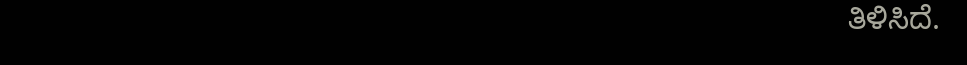ತಿಳಿಸಿದೆ.